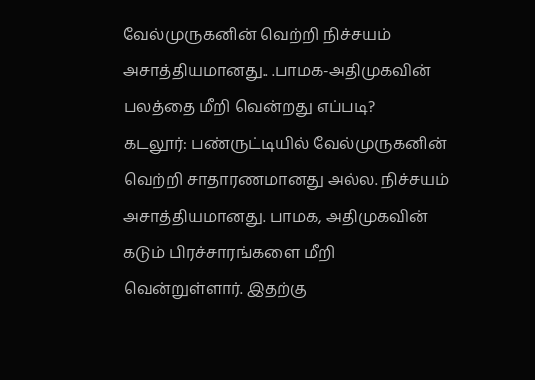வேல்முருகனின் வெற்றி நிச்சயம் அசாத்தியமானது.. .பாமக-அதிமுகவின் பலத்தை மீறி வென்றது எப்படி?
கடலூர்: பண்ருட்டியில் வேல்முருகனின் வெற்றி சாதாரணமானது அல்ல. நிச்சயம் அசாத்தியமானது. பாமக, அதிமுகவின் கடும் பிரச்சாரங்களை மீறி வென்றுள்ளார். இதற்கு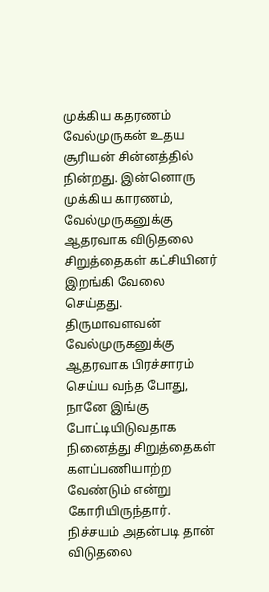முக்கிய கதரணம் வேல்முருகன் உதய சூரியன் சின்னத்தில் நின்றது. இன்னொரு முக்கிய காரணம், வேல்முருகனுக்கு ஆதரவாக விடுதலை சிறுத்தைகள் கட்சியினர் இறங்கி வேலை செய்தது.
திருமாவளவன் வேல்முருகனுக்கு ஆதரவாக பிரச்சாரம் செய்ய வந்த போது, நானே இங்கு போட்டியிடுவதாக நினைத்து சிறுத்தைகள் களப்பணியாற்ற வேண்டும் என்று கோரியிருந்தார். நிச்சயம் அதன்படி தான் விடுதலை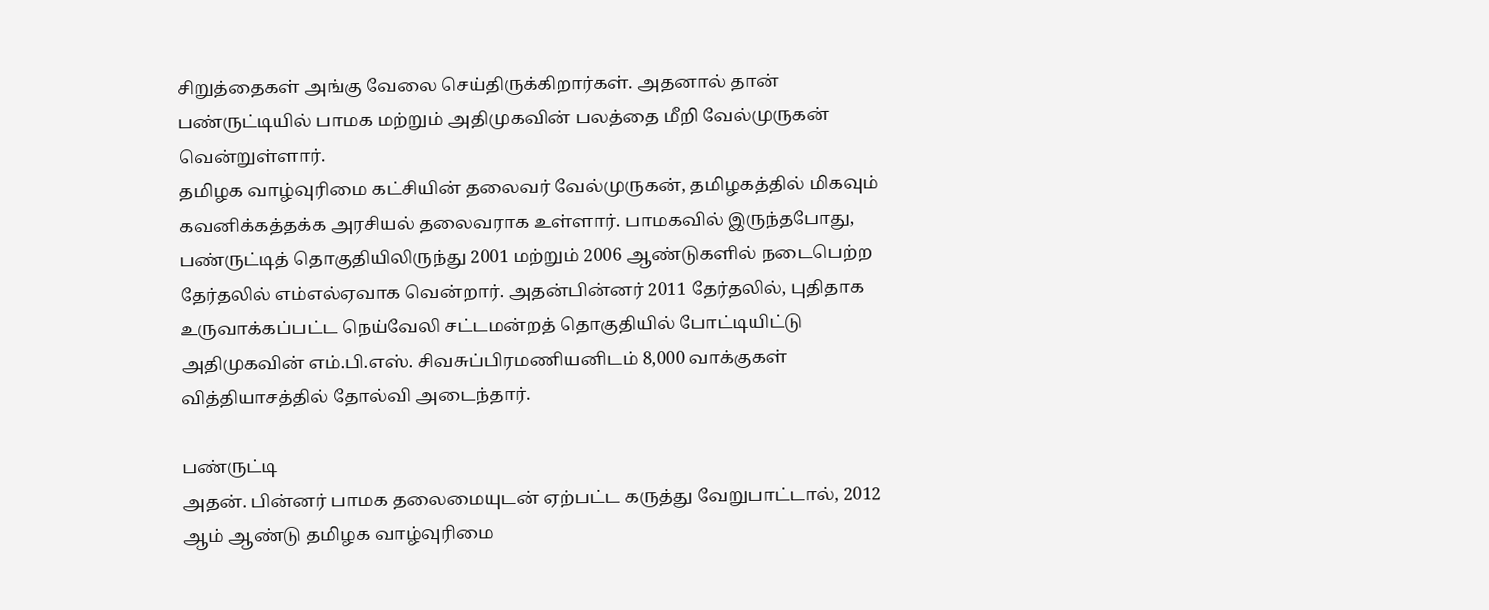சிறுத்தைகள் அங்கு வேலை செய்திருக்கிறார்கள். அதனால் தான் பண்ருட்டியில் பாமக மற்றும் அதிமுகவின் பலத்தை மீறி வேல்முருகன் வென்றுள்ளார்.
தமிழக வாழ்வுரிமை கட்சியின் தலைவர் வேல்முருகன், தமிழகத்தில் மிகவும் கவனிக்கத்தக்க அரசியல் தலைவராக உள்ளார். பாமகவில் இருந்தபோது, பண்ருட்டித் தொகுதியிலிருந்து 2001 மற்றும் 2006 ஆண்டுகளில் நடைபெற்ற தேர்தலில் எம்எல்ஏவாக வென்றார். அதன்பின்னர் 2011 தேர்தலில், புதிதாக உருவாக்கப்பட்ட நெய்வேலி சட்டமன்றத் தொகுதியில் போட்டியிட்டு அதிமுகவின் எம்.பி.எஸ். சிவசுப்பிரமணியனிடம் 8,000 வாக்குகள் வித்தியாசத்தில் தோல்வி அடைந்தார்.

பண்ருட்டி
அதன். பின்னர் பாமக தலைமையுடன் ஏற்பட்ட கருத்து வேறுபாட்டால், 2012 ஆம் ஆண்டு தமிழக வாழ்வுரிமை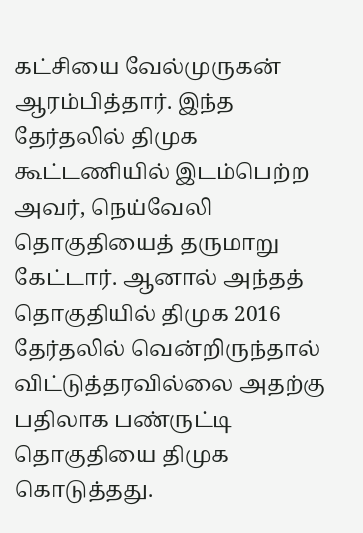கட்சியை வேல்முருகன் ஆரம்பித்தார். இந்த தேர்தலில் திமுக கூட்டணியில் இடம்பெற்ற அவர், நெய்வேலி தொகுதியைத் தருமாறு கேட்டார். ஆனால் அந்தத் தொகுதியில் திமுக 2016 தேர்தலில் வென்றிருந்தால் விட்டுத்தரவில்லை அதற்கு பதிலாக பண்ருட்டி தொகுதியை திமுக கொடுத்தது.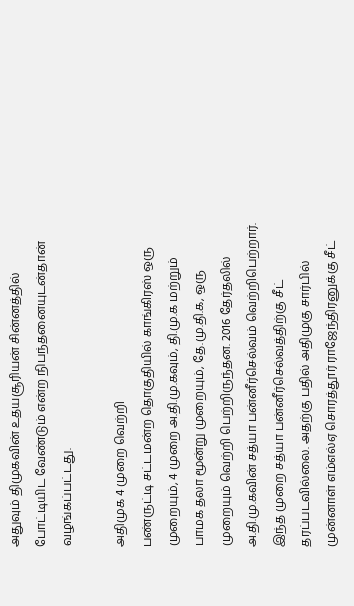அதுவும் திமுகவின் உதயசூரியன் சின்னத்தில் போட்டியிட வேண்டும் என்ற நிபந்தனையுடன்தான் வழங்கப்பட்டது.

அதிமுக 4 முறை வெற்றி
பண்ருட்டி சட்டமன்ற தொகுதியில் காங்கிரஸ் ஒரு முறையும், 4 முறை அ.தி.மு.கவும், தி.மு.க மற்றும் பாமக தலா மூன்று முறையும், தே.மு.தி.க, ஒரு முறையும் வெற்றி பெற்றிருந்தன. 2016 தேர்தலில் அ.தி.மு.கவின் சத்யா பன்னீர்செல்வம் வெற்றிபெற்றார். இந்த முறை சத்யா பன்னீர்செல்வத்திற்கு சீட் தரப்படவில்லை. அதற்கு பதில் அதிமுகு சார்பில் முன்னாள் எம்எல்ஏ சொரத்தூர் ராஜேந்திரனுக்கு சீட்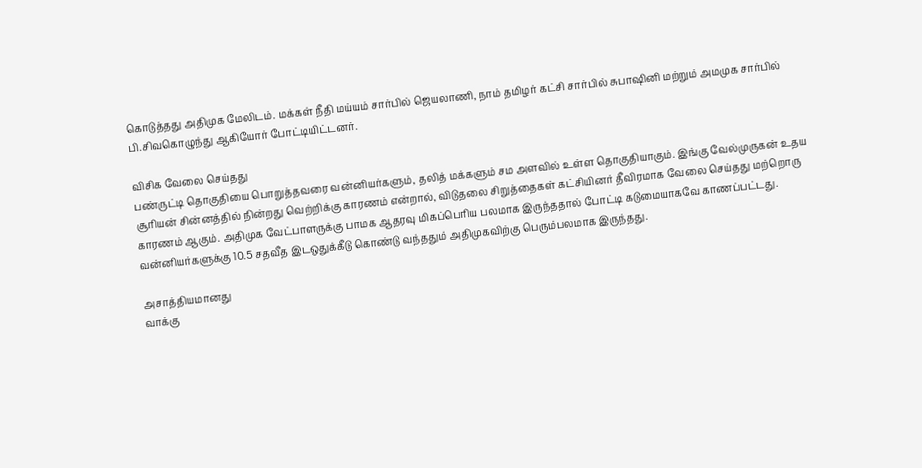கொடுத்தது அதிமுக மேலிடம். மக்கள் நீதி மய்யம் சார்பில் ஜெயலாணி, நாம் தமிழர் கட்சி சார்பில் சுபாஷினி மற்றும் அமமுக சார்பில் பி.சிவகொழுந்து ஆகியோர் போட்டியிட்டனர்.

விசிக வேலை செய்தது
பண்ருட்டி தொகுதியை பொறுத்தவரை வன்னியர்களும், தலித் மக்களும் சம அளவில் உள்ள தொகுதியாகும். இங்கு வேல்முருகன் உதய சூரியன் சின்னத்தில் நின்றது வெற்றிக்கு காரணம் என்றால், விடுதலை சிறுத்தைகள் கட்சியினர் தீவிரமாக வேலை செய்தது மற்றொரு காரணம் ஆகும். அதிமுக வேட்பாளருக்கு பாமக ஆதரவு மிகப்பெரிய பலமாக இருந்ததால் போட்டி கடுமையாகவே காணப்பட்டது. வன்னியர்களுக்கு 10.5 சதவீத இடஒதுக்கீடு கொண்டு வந்ததும் அதிமுகவிற்கு பெரும்பலமாக இருந்தது.

அசாத்தியமானது
வாக்கு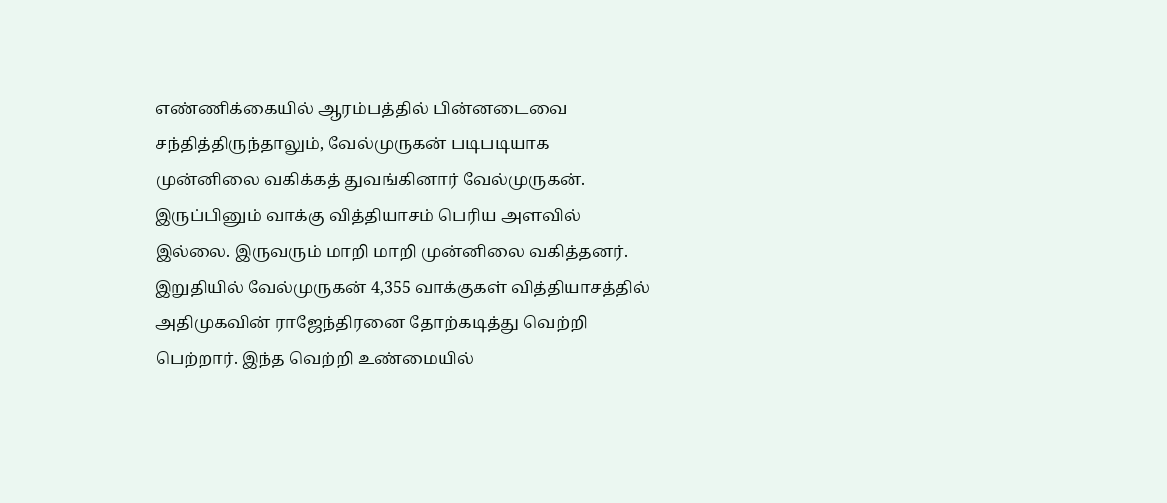எண்ணிக்கையில் ஆரம்பத்தில் பின்னடைவை சந்தித்திருந்தாலும், வேல்முருகன் படிபடியாக முன்னிலை வகிக்கத் துவங்கினார் வேல்முருகன். இருப்பினும் வாக்கு வித்தியாசம் பெரிய அளவில் இல்லை. இருவரும் மாறி மாறி முன்னிலை வகித்தனர். இறுதியில் வேல்முருகன் 4,355 வாக்குகள் வித்தியாசத்தில் அதிமுகவின் ராஜேந்திரனை தோற்கடித்து வெற்றி பெற்றார். இந்த வெற்றி உண்மையில்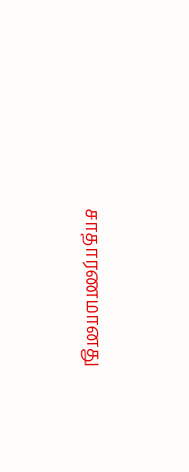சாதாரணமானது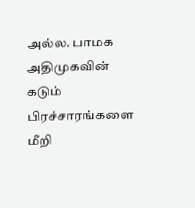அல்ல. பாமக அதிமுகவின் கடும் பிரச்சாரங்களை மீறி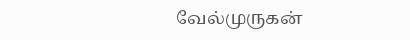வேல்முருகன்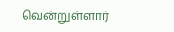வென்றுள்ளார்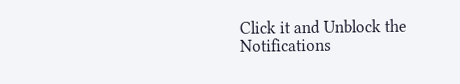Click it and Unblock the Notifications